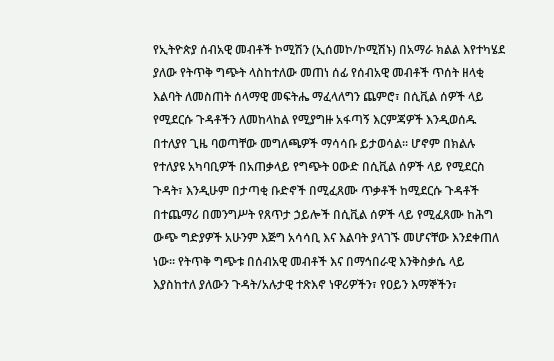የኢትዮጵያ ሰብአዊ መብቶች ኮሚሽን (ኢሰመኮ/ኮሚሽኑ) በአማራ ክልል እየተካሄደ ያለው የትጥቅ ግጭት ላስከተለው መጠነ ሰፊ የሰብአዊ መብቶች ጥሰት ዘላቂ እልባት ለመስጠት ሰላማዊ መፍትሔ ማፈላለግን ጨምሮ፣ በሲቪል ሰዎች ላይ የሚደርሱ ጉዳቶችን ለመከላከል የሚያግዙ አፋጣኝ እርምጃዎች እንዲወሰዱ በተለያየ ጊዜ ባወጣቸው መግለጫዎች ማሳሳቡ ይታወሳል። ሆኖም በክልሉ የተለያዩ አካባቢዎች በአጠቃላይ የግጭት ዐውድ በሲቪል ሰዎች ላይ የሚደርስ ጉዳት፣ እንዲሁም በታጣቂ ቡድኖች በሚፈጸሙ ጥቃቶች ከሚደርሱ ጉዳቶች በተጨማሪ በመንግሥት የጸጥታ ኃይሎች በሲቪል ሰዎች ላይ የሚፈጸሙ ከሕግ ውጭ ግድያዎች አሁንም እጅግ አሳሳቢ እና እልባት ያላገኙ መሆናቸው እንደቀጠለ ነው። የትጥቅ ግጭቱ በሰብአዊ መብቶች እና በማኅበራዊ እንቅስቃሴ ላይ እያስከተለ ያለውን ጉዳት/አሉታዊ ተጽእኖ ነዋሪዎችን፣ የዐይን እማኞችን፣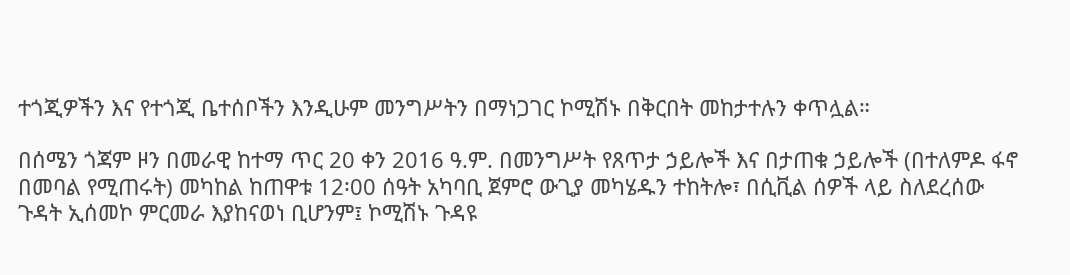ተጎጂዎችን እና የተጎጂ ቤተሰቦችን እንዲሁም መንግሥትን በማነጋገር ኮሚሽኑ በቅርበት መከታተሉን ቀጥሏል።

በሰሜን ጎጃም ዞን በመራዊ ከተማ ጥር 20 ቀን 2016 ዓ.ም. በመንግሥት የጸጥታ ኃይሎች እና በታጠቁ ኃይሎች (በተለምዶ ፋኖ በመባል የሚጠሩት) መካከል ከጠዋቱ 12፡00 ሰዓት አካባቢ ጀምሮ ውጊያ መካሄዱን ተከትሎ፣ በሲቪል ሰዎች ላይ ስለደረሰው ጉዳት ኢሰመኮ ምርመራ እያከናወነ ቢሆንም፤ ኮሚሽኑ ጉዳዩ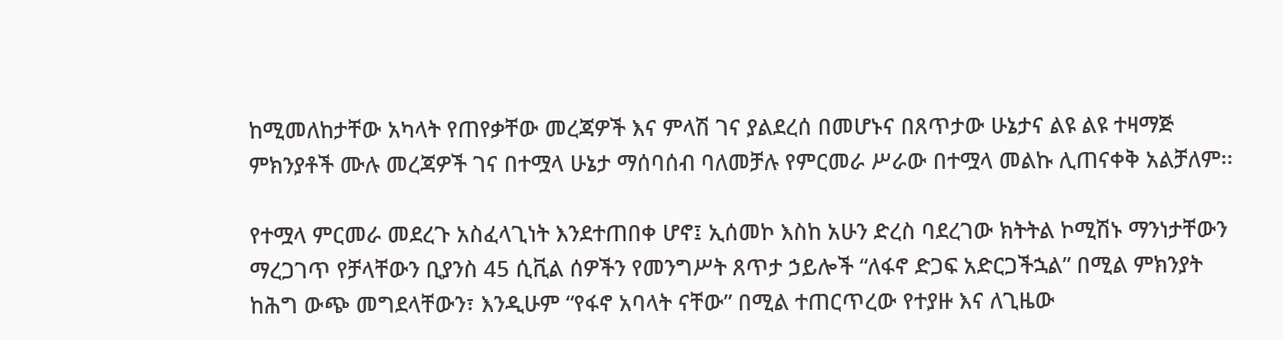ከሚመለከታቸው አካላት የጠየቃቸው መረጃዎች እና ምላሽ ገና ያልደረሰ በመሆኑና በጸጥታው ሁኔታና ልዩ ልዩ ተዛማጅ ምክንያቶች ሙሉ መረጃዎች ገና በተሟላ ሁኔታ ማሰባሰብ ባለመቻሉ የምርመራ ሥራው በተሟላ መልኩ ሊጠናቀቅ አልቻለም፡፡

የተሟላ ምርመራ መደረጉ አስፈላጊነት እንደተጠበቀ ሆኖ፤ ኢሰመኮ እስከ አሁን ድረስ ባደረገው ክትትል ኮሚሽኑ ማንነታቸውን ማረጋገጥ የቻላቸውን ቢያንስ 45 ሲቪል ሰዎችን የመንግሥት ጸጥታ ኃይሎች “ለፋኖ ድጋፍ አድርጋችኋል” በሚል ምክንያት ከሕግ ውጭ መግደላቸውን፣ እንዲሁም “የፋኖ አባላት ናቸው” በሚል ተጠርጥረው የተያዙ እና ለጊዜው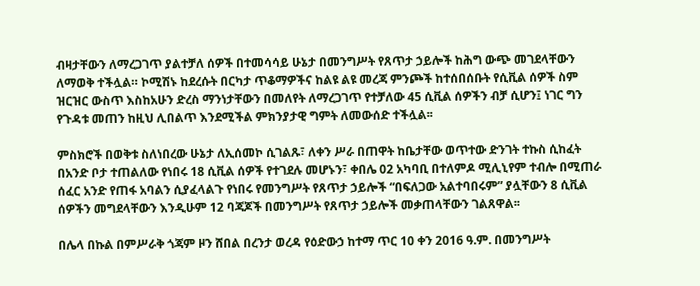ብዛታቸውን ለማረጋገጥ ያልተቻለ ሰዎች በተመሳሳይ ሁኔታ በመንግሥት የጸጥታ ኃይሎች ከሕግ ውጭ መገደላቸውን ለማወቅ ተችሏል። ኮሚሽኑ ከደረሱት በርካታ ጥቆማዎችና ከልዩ ልዩ መረጃ ምንጮች ከተሰበሰቡት የሲቪል ሰዎች ስም ዝርዝር ውስጥ እስከአሁን ድረስ ማንነታቸውን በመለየት ለማረጋገጥ የተቻለው 45 ሲቪል ሰዎችን ብቻ ሲሆን፤ ነገር ግን የጉዳቱ መጠን ከዚህ ሊበልጥ እንደሚችል ምክንያታዊ ግምት ለመውሰድ ተችሏል፡፡

ምስክሮች በወቅቱ ስለነበረው ሁኔታ ለኢሰመኮ ሲገልጹ፣ ለቀን ሥራ በጠዋት ከቤታቸው ወጥተው ድንገት ተኩስ ሲከፈት በአንድ ቦታ ተጠልለው የነበሩ 18 ሲቪል ሰዎች የተገደሉ መሆኑን፣ ቀበሌ 02 አካባቢ በተለምዶ ሚሊኒየም ተብሎ በሚጠራ ሰፈር አንድ የጠፋ አባልን ሲያፈላልጉ የነበሩ የመንግሥት የጸጥታ ኃይሎች “በፍለጋው አልተባበሩም” ያሏቸውን 8 ሲቪል ሰዎችን መግደላቸውን እንዲሁም 12 ባጃጆች በመንግሥት የጸጥታ ኃይሎች መቃጠላቸውን ገልጸዋል፡፡

በሌላ በኩል በምሥራቅ ጎጃም ዞን ሸበል በረንታ ወረዳ የዕድውኃ ከተማ ጥር 10 ቀን 2016 ዓ.ም. በመንግሥት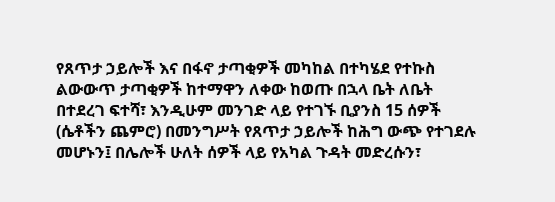የጸጥታ ኃይሎች እና በፋኖ ታጣቂዎች መካከል በተካሄደ የተኩስ ልውውጥ ታጣቂዎች ከተማዋን ለቀው ከወጡ በኋላ ቤት ለቤት በተደረገ ፍተሻ፣ እንዲሁም መንገድ ላይ የተገኙ ቢያንስ 15 ሰዎች (ሴቶችን ጨምሮ) በመንግሥት የጸጥታ ኃይሎች ከሕግ ውጭ የተገደሉ መሆኑን፤ በሌሎች ሁለት ሰዎች ላይ የአካል ጉዳት መድረሱን፣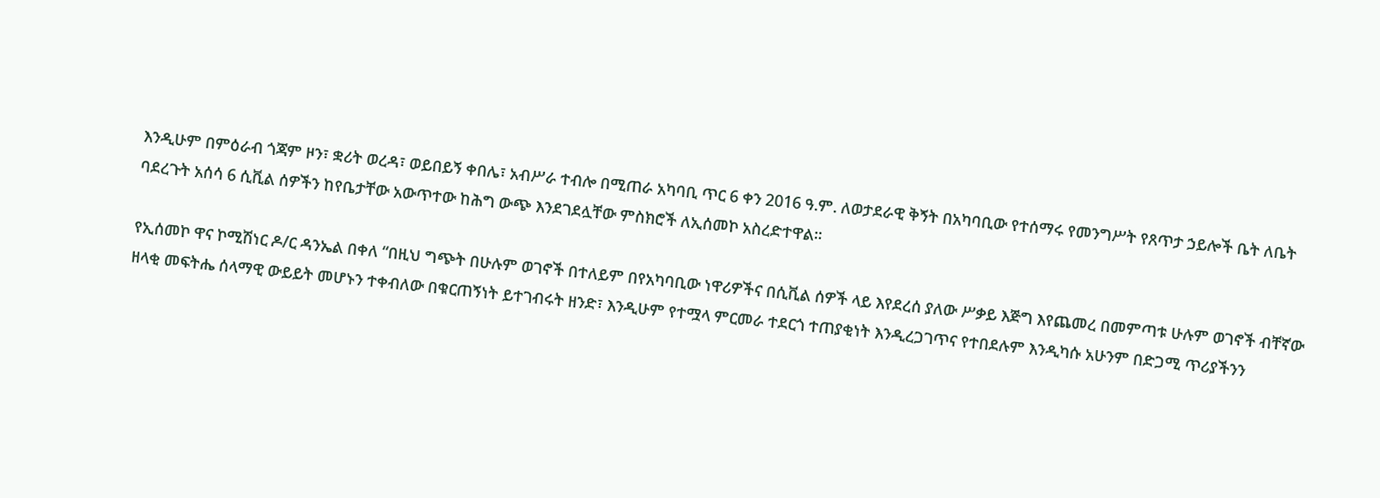እንዲሁም በምዕራብ ጎጃም ዞን፣ ቋሪት ወረዳ፣ ወይበይኝ ቀበሌ፣ አብሥራ ተብሎ በሚጠራ አካባቢ ጥር 6 ቀን 2016 ዓ.ም. ለወታደራዊ ቅኝት በአካባቢው የተሰማሩ የመንግሥት የጸጥታ ኃይሎች ቤት ለቤት ባደረጉት አሰሳ 6 ሲቪል ሰዎችን ከየቤታቸው አውጥተው ከሕግ ውጭ እንደገደሏቸው ምስክሮች ለኢሰመኮ አስረድተዋል፡፡

የኢሰመኮ ዋና ኮሚሽነር ዶ/ር ዳንኤል በቀለ “በዚህ ግጭት በሁሉም ወገኖች በተለይም በየአካባቢው ነዋሪዎችና በሲቪል ሰዎች ላይ እየደረሰ ያለው ሥቃይ እጅግ እየጨመረ በመምጣቱ ሁሉም ወገኖች ብቸኛው ዘላቂ መፍትሔ ሰላማዊ ውይይት መሆኑን ተቀብለው በቁርጠኝነት ይተገብሩት ዘንድ፣ እንዲሁም የተሟላ ምርመራ ተደርጎ ተጠያቂነት እንዲረጋገጥና የተበደሉም እንዲካሱ አሁንም በድጋሚ ጥሪያችንን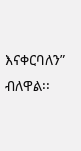እናቀርባለን” ብለዋል፡፡